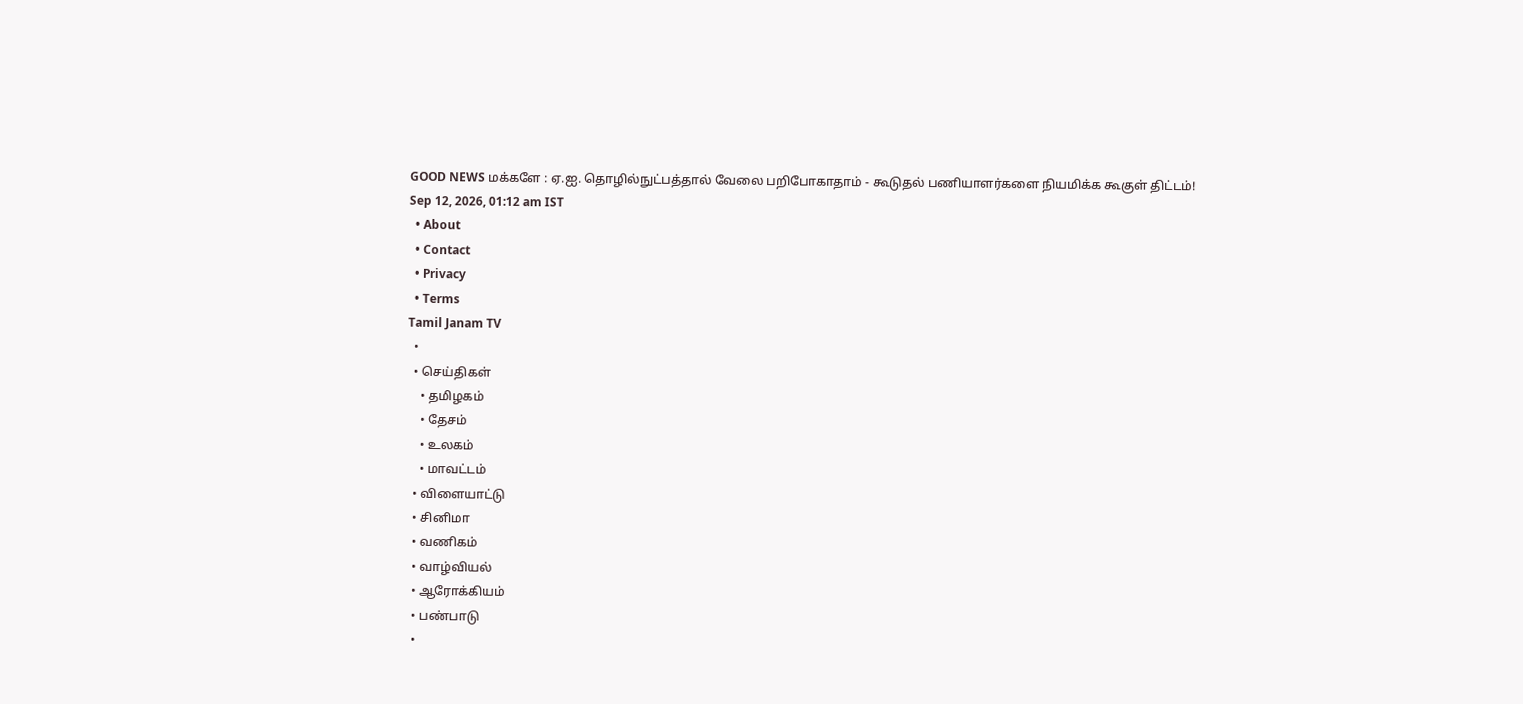GOOD NEWS மக்களே : ஏ.ஐ. தொழில்நுட்பத்தால் வேலை பறிபோகாதாம் - கூடுதல் பணியாளர்களை நியமிக்க கூகுள் திட்டம்!
Sep 12, 2026, 01:12 am IST
  • About
  • Contact
  • Privacy
  • Terms
Tamil Janam TV
  •
  • செய்திகள்
    • தமிழகம்
    • தேசம்
    • உலகம்
    • மாவட்டம்
  • விளையாட்டு
  • சினிமா
  • வணிகம்
  • வாழ்வியல்
  • ஆரோக்கியம்
  • பண்பாடு
  •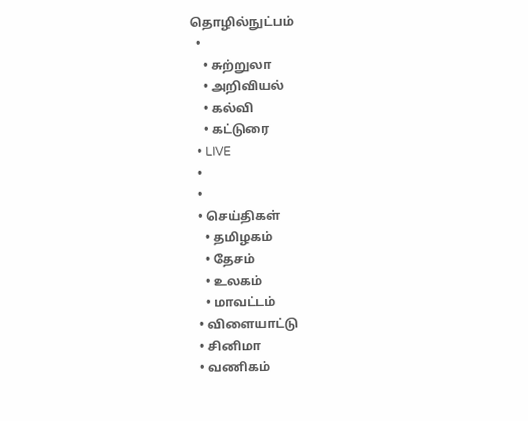தொழில்நுட்பம்
  •
    • சுற்றுலா
    • அறிவியல்
    • கல்வி
    • கட்டுரை
  • LIVE
  •
  •
  • செய்திகள்
    • தமிழகம்
    • தேசம்
    • உலகம்
    • மாவட்டம்
  • விளையாட்டு
  • சினிமா
  • வணிகம்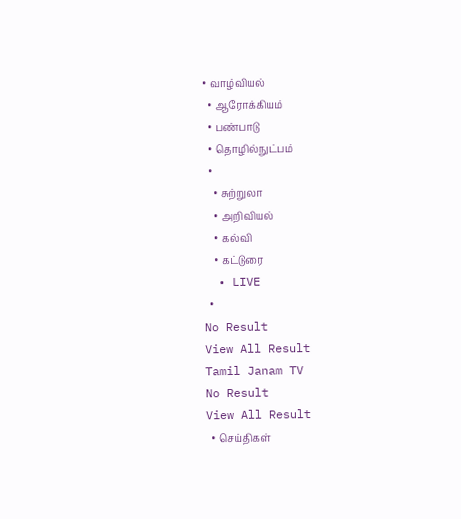• வாழ்வியல்
  • ஆரோக்கியம்
  • பண்பாடு
  • தொழில்நுட்பம்
  •
    • சுற்றுலா
    • அறிவியல்
    • கல்வி
    • கட்டுரை
  • LIVE
  •
No Result
View All Result
Tamil Janam TV
No Result
View All Result
  • செய்திகள்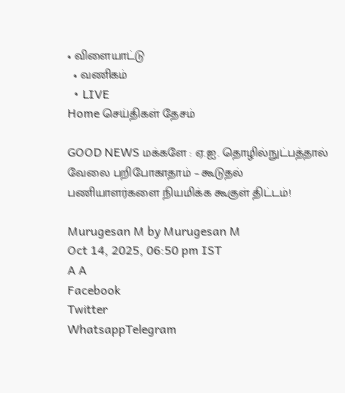• விளையாட்டு
  • வணிகம்
  • LIVE
Home செய்திகள் தேசம்

GOOD NEWS மக்களே : ஏ.ஐ. தொழில்நுட்பத்தால் வேலை பறிபோகாதாம் – கூடுதல் பணியாளர்களை நியமிக்க கூகுள் திட்டம்!

Murugesan M by Murugesan M
Oct 14, 2025, 06:50 pm IST
A A
Facebook
Twitter
WhatsappTelegram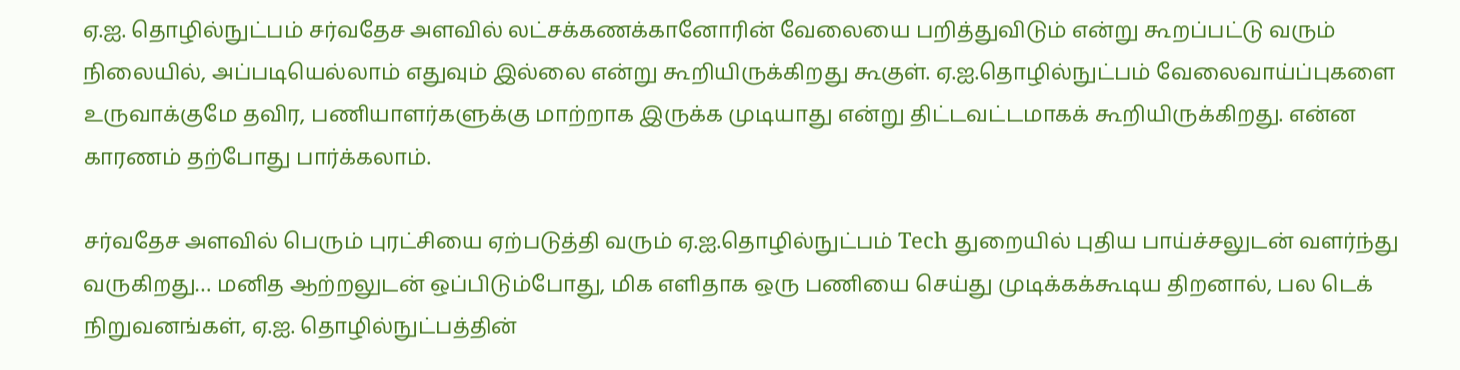ஏ.ஐ. தொழில்நுட்பம் சர்வதேச அளவில் லட்சக்கணக்கானோரின் வேலையை பறித்துவிடும் என்று கூறப்பட்டு வரும் நிலையில், அப்படியெல்லாம் எதுவும் இல்லை என்று கூறியிருக்கிறது கூகுள். ஏ.ஐ.தொழில்நுட்பம் வேலைவாய்ப்புகளை உருவாக்குமே தவிர, பணியாளர்களுக்கு மாற்றாக இருக்க முடியாது என்று திட்டவட்டமாகக் கூறியிருக்கிறது. என்ன காரணம் தற்போது பார்க்கலாம்.

சர்வதேச அளவில் பெரும் புரட்சியை ஏற்படுத்தி வரும் ஏ.ஐ.தொழில்நுட்பம் Tech துறையில் புதிய பாய்ச்சலுடன் வளர்ந்து வருகிறது… மனித ஆற்றலுடன் ஒப்பிடும்போது, மிக எளிதாக ஒரு பணியை செய்து முடிக்கக்கூடிய திறனால், பல டெக் நிறுவனங்கள், ஏ.ஐ. தொழில்நுட்பத்தின்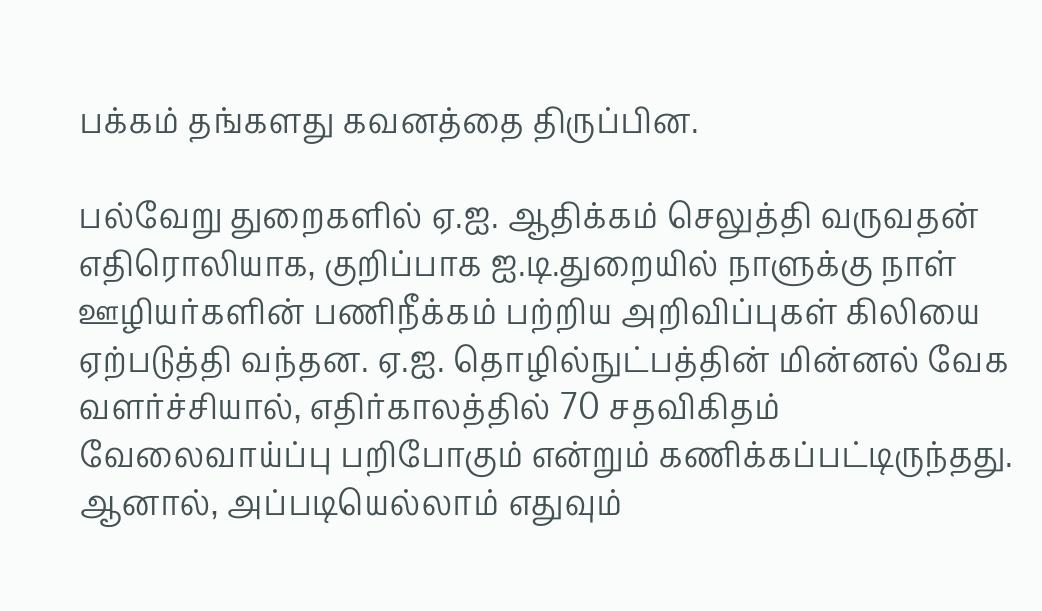பக்கம் தங்களது கவனத்தை திருப்பின.

பல்வேறு துறைகளில் ஏ.ஐ. ஆதிக்கம் செலுத்தி வருவதன் எதிரொலியாக, குறிப்பாக ஐ.டி.துறையில் நாளுக்கு நாள் ஊழியர்களின் பணிநீக்கம் பற்றிய அறிவிப்புகள் கிலியை ஏற்படுத்தி வந்தன. ஏ.ஐ. தொழில்நுட்பத்தின் மின்னல் வேக வளர்ச்சியால், எதிர்காலத்தில் 70 சதவிகிதம் வேலைவாய்ப்பு பறிபோகும் என்றும் கணிக்கப்பட்டிருந்தது. ஆனால், அப்படியெல்லாம் எதுவும்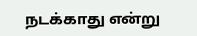நடக்காது என்று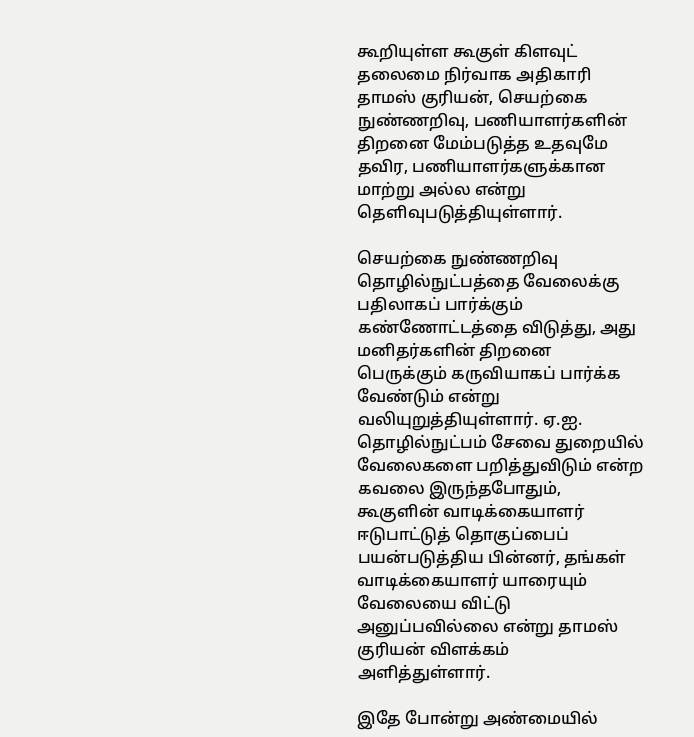கூறியுள்ள கூகுள் கிளவுட் தலைமை நிர்வாக அதிகாரி தாமஸ் குரியன், செயற்கை நுண்ணறிவு, பணியாளர்களின் திறனை மேம்படுத்த உதவுமே தவிர, பணியாளர்களுக்கான மாற்று அல்ல என்று தெளிவுபடுத்தியுள்ளார்.

செயற்கை நுண்ணறிவு தொழில்நுட்பத்தை வேலைக்கு பதிலாகப் பார்க்கும் கண்ணோட்டத்தை விடுத்து, அது மனிதர்களின் திறனை பெருக்கும் கருவியாகப் பார்க்க வேண்டும் என்று வலியுறுத்தியுள்ளார். ஏ.ஐ. தொழில்நுட்பம் சேவை துறையில் வேலைகளை பறித்துவிடும் என்ற கவலை இருந்தபோதும், கூகுளின் வாடிக்கையாளர் ஈடுபாட்டுத் தொகுப்பைப் பயன்படுத்திய பின்னர், தங்கள் வாடிக்கையாளர் யாரையும் வேலையை விட்டு அனுப்பவில்லை என்று தாமஸ் குரியன் விளக்கம் அளித்துள்ளார்.

இதே போன்று அண்மையில்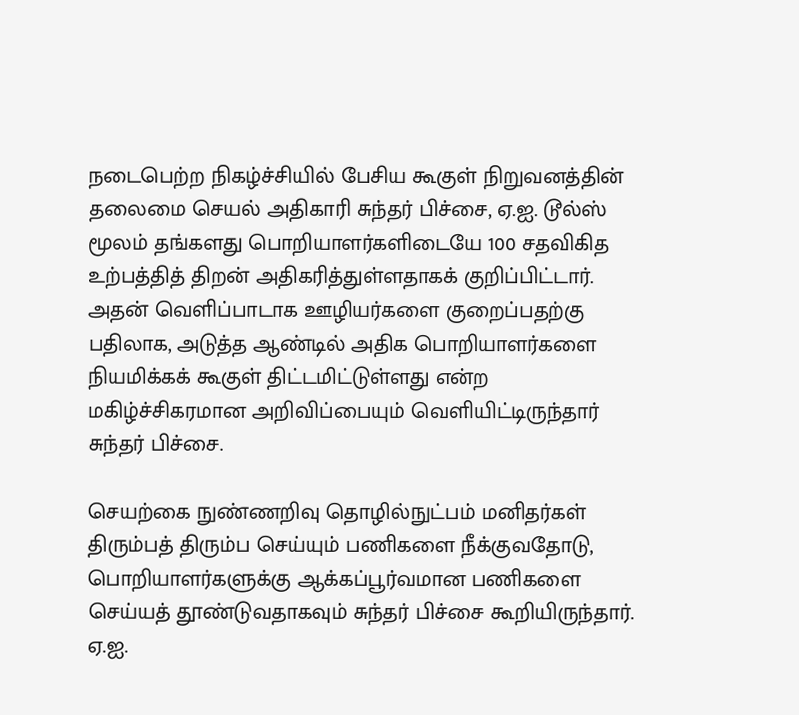நடைபெற்ற நிகழ்ச்சியில் பேசிய கூகுள் நிறுவனத்தின் தலைமை செயல் அதிகாரி சுந்தர் பிச்சை, ஏ.ஐ. டூல்ஸ் மூலம் தங்களது பொறியாளர்களிடையே 100 சதவிகித உற்பத்தித் திறன் அதிகரித்துள்ளதாகக் குறிப்பிட்டார். அதன் வெளிப்பாடாக ஊழியர்களை குறைப்பதற்கு பதிலாக, அடுத்த ஆண்டில் அதிக பொறியாளர்களை நியமிக்கக் கூகுள் திட்டமிட்டுள்ளது என்ற மகிழ்ச்சிகரமான அறிவிப்பையும் வெளியிட்டிருந்தார் சுந்தர் பிச்சை.

செயற்கை நுண்ணறிவு தொழில்நுட்பம் மனிதர்கள் திரும்பத் திரும்ப செய்யும் பணிகளை நீக்குவதோடு, பொறியாளர்களுக்கு ஆக்கப்பூர்வமான பணிகளை செய்யத் தூண்டுவதாகவும் சுந்தர் பிச்சை கூறியிருந்தார். ஏ.ஐ.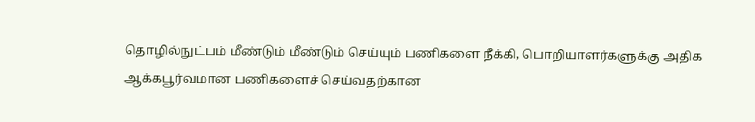தொழில்நுட்பம் மீண்டும் மீண்டும் செய்யும் பணிகளை நீக்கி, பொறியாளர்களுக்கு அதிக ஆக்கபூர்வமான பணிகளைச் செய்வதற்கான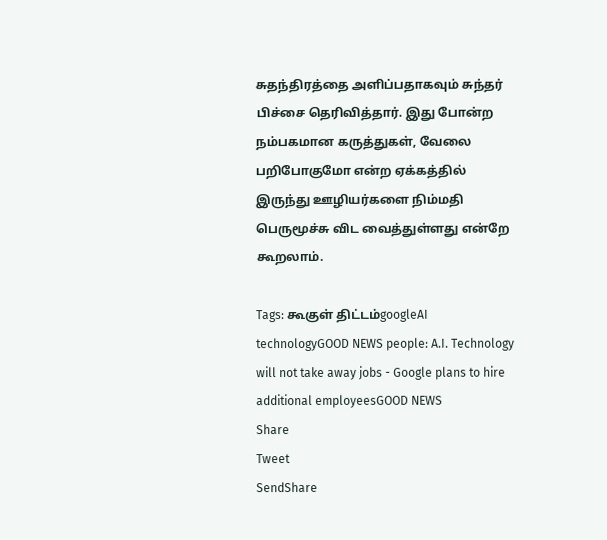சுதந்திரத்தை அளிப்பதாகவும் சுந்தர் பிச்சை தெரிவித்தார். இது போன்ற நம்பகமான கருத்துகள், வேலை பறிபோகுமோ என்ற ஏக்கத்தில் இருந்து ஊழியர்களை நிம்மதி பெருமூச்சு விட வைத்துள்ளது என்றே கூறலாம்.

Tags: கூகுள் திட்டம்googleAI technologyGOOD NEWS people: A.I. Technology will not take away jobs - Google plans to hire additional employeesGOOD NEWS
Share
Tweet
SendShare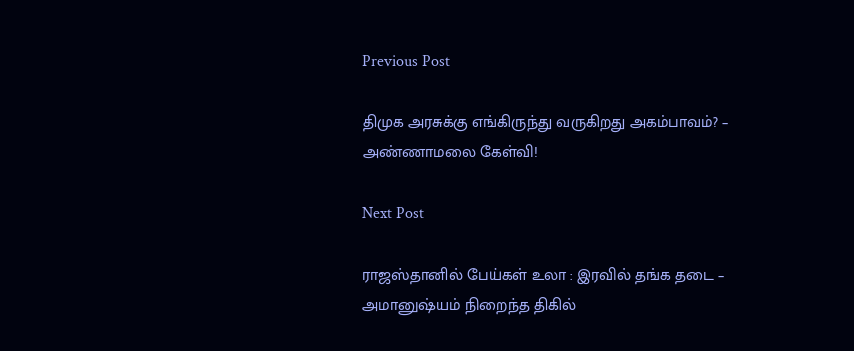Previous Post

திமுக அரசுக்கு எங்கிருந்து வருகிறது அகம்பாவம்? – அண்ணாமலை கேள்வி!

Next Post

ராஜஸ்தானில் பேய்கள் உலா : இரவில் தங்க தடை – அமானுஷ்யம் நிறைந்த திகில்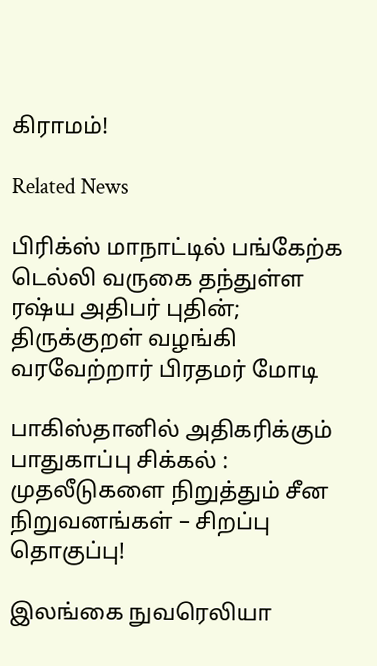கிராமம்!

Related News

பிரிக்ஸ் மாநாட்டில் பங்கேற்க டெல்லி வருகை தந்துள்ள ரஷ்ய அதிபர் புதின்; திருக்குறள் வழங்கி வரவேற்றார் பிரதமர் மோடி

பாகிஸ்தானில் அதிகரிக்கும் பாதுகாப்பு சிக்கல் : முதலீடுகளை நிறுத்தும் சீன நிறுவனங்கள் – சிறப்பு தொகுப்பு!

இலங்கை நுவரெலியா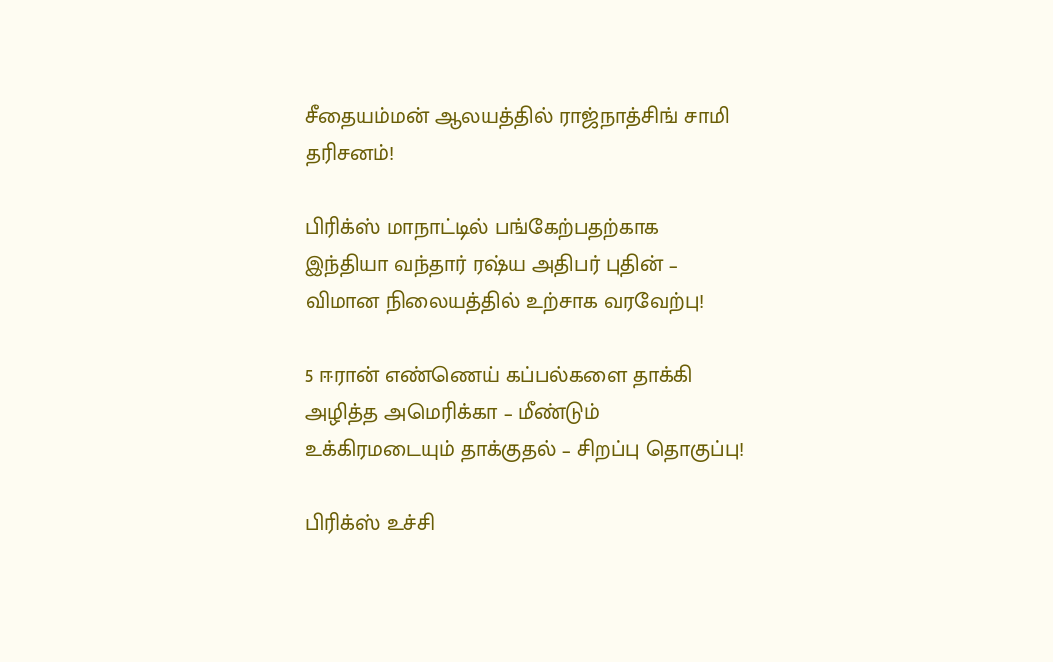சீதையம்மன் ஆலயத்தில் ராஜ்நாத்சிங் சாமி தரிசனம்!

பிரிக்ஸ் மாநாட்டில் பங்கேற்பதற்காக இந்தியா வந்தார் ரஷ்ய அதிபர் புதின் – விமான நிலையத்தில் உற்சாக வரவேற்பு!

5 ஈரான் எண்ணெய் கப்பல்களை தாக்கி அழித்த அமெரிக்கா – மீண்டும் உக்கிரமடையும் தாக்குதல் – சிறப்பு தொகுப்பு!

பிரிக்ஸ் உச்சி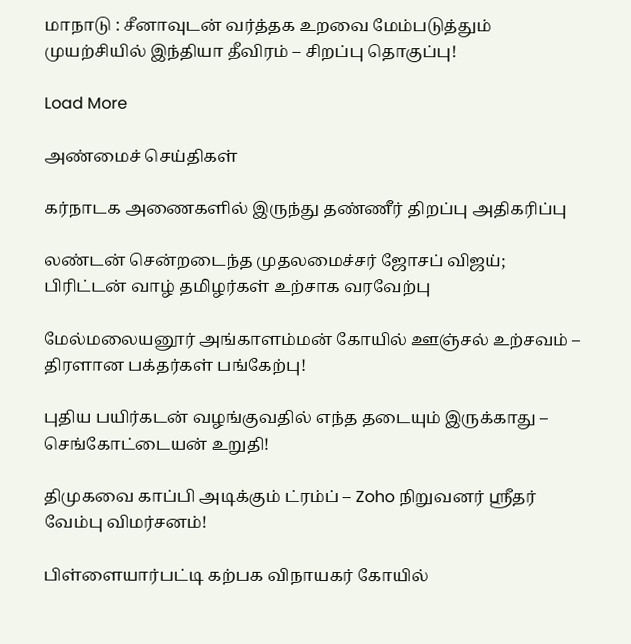மாநாடு : சீனாவுடன் வர்த்தக உறவை மேம்படுத்தும் முயற்சியில் இந்தியா தீவிரம் – சிறப்பு தொகுப்பு!

Load More

அண்மைச் செய்திகள்

கர்நாடக அணைகளில் இருந்து தண்ணீர் திறப்பு அதிகரிப்பு

லண்டன் சென்றடைந்த முதலமைச்சர் ஜோசப் விஜய்; பிரிட்டன் வாழ் தமிழர்கள் உற்சாக வரவேற்பு

மேல்மலையனூர் அங்காளம்மன் கோயில் ஊஞ்சல் உற்சவம் – திரளான பக்தர்கள் பங்கேற்பு!

புதிய பயிர்கடன் வழங்குவதில் எந்த தடையும் இருக்காது – செங்கோட்டையன் உறுதி!

திமுகவை காப்பி அடிக்கும் ட்ரம்ப் – Zoho நிறுவனர் ஸ்ரீதர் வேம்பு விமர்சனம்!

பிள்ளையார்பட்டி கற்பக விநாயகர் கோயில்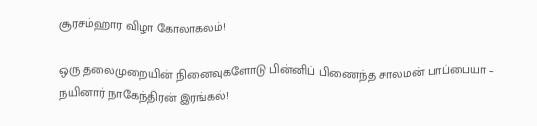சூரசம்ஹார விழா கோலாகலம்!

ஒரு தலைமுறையின் நினைவுகளோடு பின்னிப் பிணைந்த சாலமன் பாப்பையா – நயினார் நாகேந்திரன் இரங்கல்!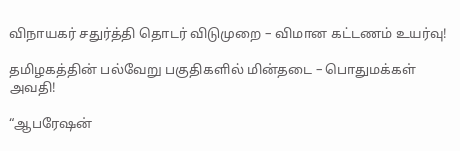விநாயகர் சதுர்த்தி தொடர் விடுமுறை – விமான கட்டணம் உயர்வு!

தமிழகத்தின் பல்வேறு பகுதிகளில் மின்தடை – பொதுமக்கள் அவதி!

“ஆபரேஷன்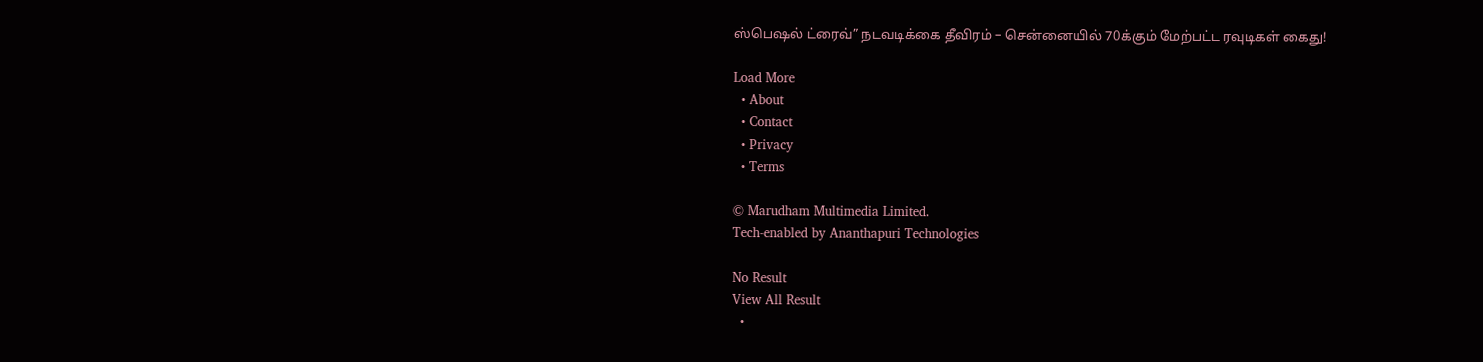ஸ்பெஷல் ட்ரைவ்” நடவடிக்கை தீவிரம் – சென்னையில் 70க்கும் மேற்பட்ட ரவுடிகள் கைது!

Load More
  • About
  • Contact
  • Privacy
  • Terms

© Marudham Multimedia Limited.
Tech-enabled by Ananthapuri Technologies

No Result
View All Result
  •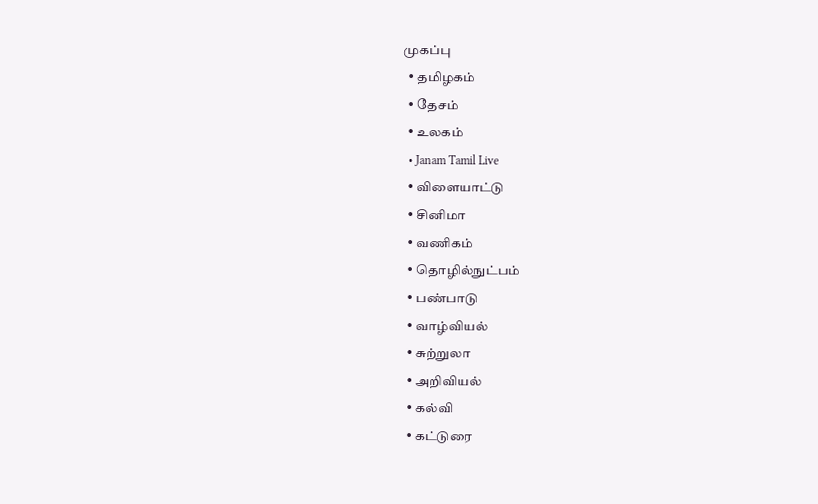முகப்பு
  • தமிழகம்
  • தேசம்
  • உலகம்
  • Janam Tamil Live
  • விளையாட்டு
  • சினிமா
  • வணிகம்
  • தொழில்நுட்பம்
  • பண்பாடு
  • வாழ்வியல்
  • சுற்றுலா
  • அறிவியல்
  • கல்வி
  • கட்டுரை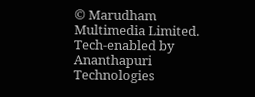© Marudham Multimedia Limited.
Tech-enabled by Ananthapuri Technologies